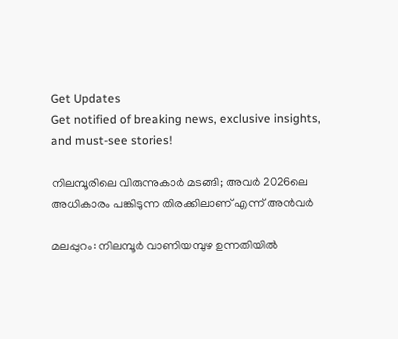Get Updates
Get notified of breaking news, exclusive insights, and must-see stories!

നിലമ്പൂരിലെ വിരുന്നുകാര്‍ മടങ്ങി; അവര്‍ 2026ലെ അധികാരം പങ്കിടുന്ന തിരക്കിലാണ് എന്ന് അന്‍വര്‍

മലപ്പുറം: നിലമ്പൂര്‍ വാണിയമ്പുഴ ഉന്നതിയില്‍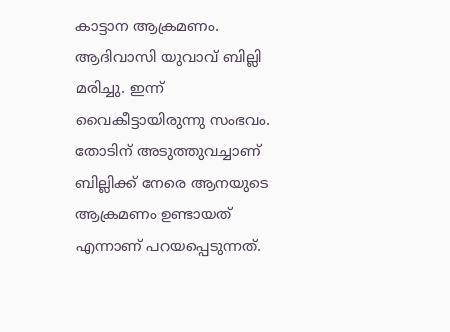കാട്ടാന ആക്രമണം. ആദിവാസി യുവാവ് ബില്ലി മരിച്ചു. ഇന്ന് വൈകീട്ടായിരുന്നു സംഭവം. തോടിന് അടുത്തുവച്ചാണ് ബില്ലിക്ക് നേരെ ആനയുടെ ആക്രമണം ഉണ്ടായത് എന്നാണ് പറയപ്പെടുന്നത്.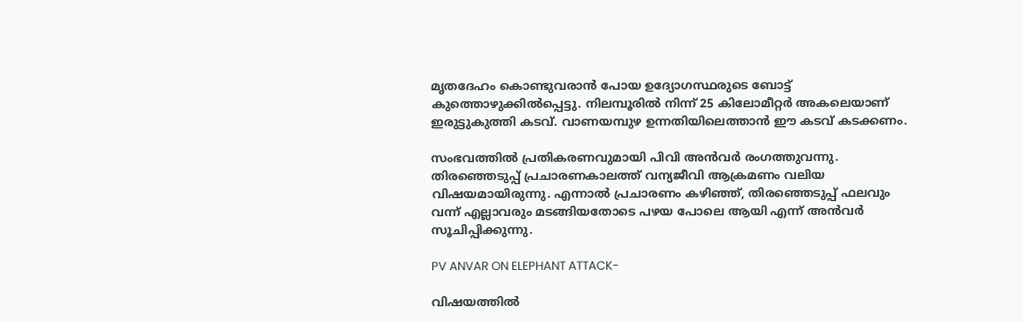മൃതദേഹം കൊണ്ടുവരാന്‍ പോയ ഉദ്യോഗസ്ഥരുടെ ബോട്ട് കുത്തൊഴുക്കില്‍പ്പെട്ടു. നിലമ്പൂരില്‍ നിന്ന് 25 കിലോമീറ്റര്‍ അകലെയാണ് ഇരുട്ടുകുത്തി കടവ്. വാണയമ്പുഴ ഉന്നതിയിലെത്താന്‍ ഈ കടവ് കടക്കണം.

സംഭവത്തില്‍ പ്രതികരണവുമായി പിവി അന്‍വര്‍ രംഗത്തുവന്നു. തിരഞ്ഞെടുപ്പ് പ്രചാരണകാലത്ത് വന്യജീവി ആക്രമണം വലിയ വിഷയമായിരുന്നു. എന്നാല്‍ പ്രചാരണം കഴിഞ്ഞ്, തിരഞ്ഞെടുപ്പ് ഫലവും വന്ന് എല്ലാവരും മടങ്ങിയതോടെ പഴയ പോലെ ആയി എന്ന് അന്‍വര്‍ സൂചിപ്പിക്കുന്നു.

PV ANVAR ON ELEPHANT ATTACK-

വിഷയത്തില്‍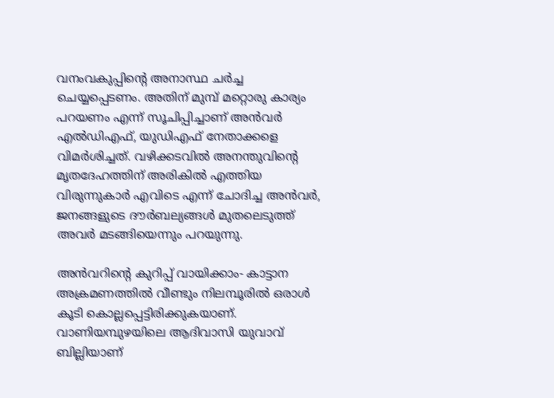വനംവകുപ്പിന്റെ അനാസ്ഥ ചര്‍ച്ച ചെയ്യപ്പെടണം. അതിന് മുമ്പ് മറ്റൊരു കാര്യം പറയണം എന്ന് സൂചിപ്പിച്ചാണ് അന്‍വര്‍ എല്‍ഡിഎഫ്, യുഡിഎഫ് നേതാക്കളെ വിമര്‍ശിച്ചത്. വഴിക്കടവില്‍ അനന്തുവിന്റെ മൃതദേഹത്തിന് അരികില്‍ എത്തിയ വിരുന്നുകാര്‍ എവിടെ എന്ന് ചോദിച്ച അന്‍വര്‍, ജനങ്ങളുടെ ദൗര്‍ബല്യങ്ങള്‍ മുതലെടുത്ത് അവര്‍ മടങ്ങിയെന്നും പറയുന്നു.

അന്‍വറിന്റെ കുറിപ്പ് വായിക്കാം- കാട്ടാന അക്രമണത്തില്‍ വീണ്ടും നിലമ്പൂരില്‍ ഒരാള്‍ കൂടി കൊല്ലപ്പെട്ടിരിക്കുകയാണ്. വാണിയമ്പുഴയിലെ ആദിവാസി യുവാവ് ബില്ലിയാണ്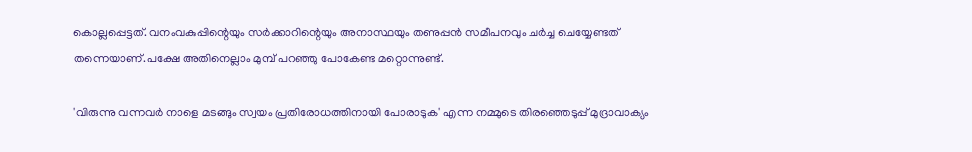കൊല്ലപ്പെട്ടത്. വനംവകുപ്പിന്റെയും സര്‍ക്കാറിന്റെയും അനാസ്ഥയും തണുപ്പന്‍ സമീപനവും ചര്‍ച്ച ചെയ്യേണ്ടത് തന്നെയാണ്.പക്ഷേ അതിനെല്ലാം മുമ്പ് പറഞ്ഞു പോകേണ്ട മറ്റൊന്നുണ്ട്.

'വിരുന്നു വന്നവര്‍ നാളെ മടങ്ങും സ്വയം പ്രതിരോധത്തിനായി പോരാടുക' എന്ന നമ്മുടെ തിരഞ്ഞെടുപ്പ് മുദ്രാവാക്യം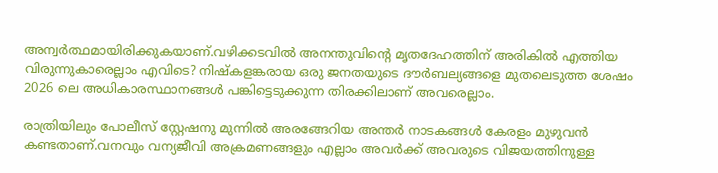അന്വര്‍ത്ഥമായിരിക്കുകയാണ്.വഴിക്കടവില്‍ അനന്തുവിന്റെ മൃതദേഹത്തിന് അരികില്‍ എത്തിയ വിരുന്നുകാരെല്ലാം എവിടെ? നിഷ്‌കളങ്കരായ ഒരു ജനതയുടെ ദൗര്‍ബല്യങ്ങളെ മുതലെടുത്ത ശേഷം 2026 ലെ അധികാരസ്ഥാനങ്ങള്‍ പങ്കിട്ടെടുക്കുന്ന തിരക്കിലാണ് അവരെല്ലാം.

രാത്രിയിലും പോലീസ് സ്റ്റേഷനു മുന്നില്‍ അരങ്ങേറിയ അന്തര്‍ നാടകങ്ങള്‍ കേരളം മുഴുവന്‍ കണ്ടതാണ്.വനവും വന്യജീവി അക്രമണങ്ങളും എല്ലാം അവര്‍ക്ക് അവരുടെ വിജയത്തിനുള്ള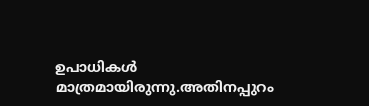ഉപാധികള്‍ മാത്രമായിരുന്നു.അതിനപ്പുറം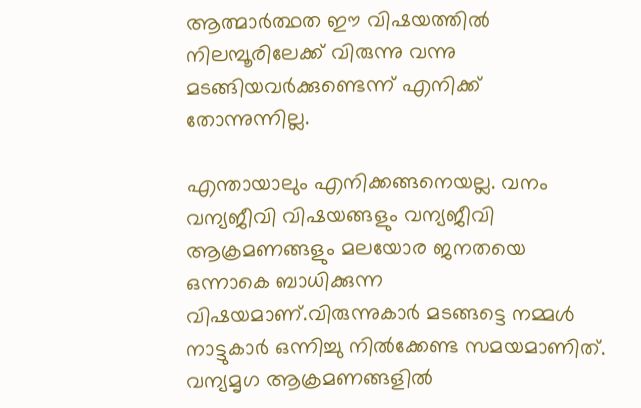ആത്മാര്‍ത്ഥത ഈ വിഷയത്തില്‍ നിലമ്പൂരിലേക്ക് വിരുന്നു വന്നു മടങ്ങിയവര്‍ക്കുണ്ടെന്ന് എനിക്ക് തോന്നുന്നില്ല.

എന്തായാലും എനിക്കങ്ങനെയല്ല. വനം വന്യജീവി വിഷയങ്ങളും വന്യജീവി ആക്രമണങ്ങളും മലയോര ജനതയെ ഒന്നാകെ ബാധിക്കുന്ന വിഷയമാണ്.വിരുന്നുകാര്‍ മടങ്ങട്ടെ നമ്മള്‍ നാട്ടുകാര്‍ ഒന്നിച്ചു നില്‍ക്കേണ്ട സമയമാണിത്. വന്യമൃഗ ആക്രമണങ്ങളില്‍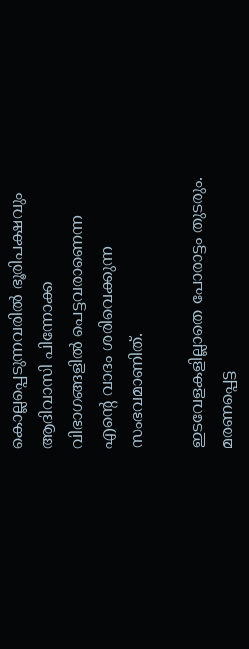കൊല്ലപ്പെടുന്നവരില്‍ ഭൂരിപക്ഷവും ആദിവാസി പിന്നോക്ക വിഭാഗങ്ങളില്‍ പെട്ടവരാണെന്ന എന്റെ വാദം ശരിവെക്കുന്ന സംഭവമാണിത്.

ഇടവേളകളില്ലാതെ പോരാട്ടം തുടരും.
മരണപ്പെട്ട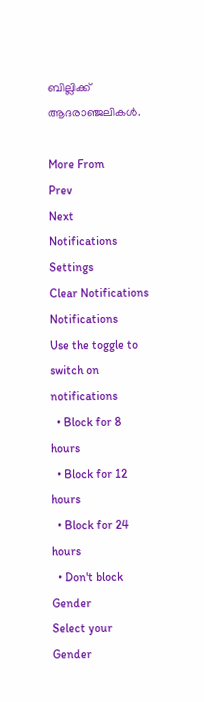ബില്ലിക്ക് ആദരാഞ്ജലികള്‍.

More From
Prev
Next
Notifications
Settings
Clear Notifications
Notifications
Use the toggle to switch on notifications
  • Block for 8 hours
  • Block for 12 hours
  • Block for 24 hours
  • Don't block
Gender
Select your Gender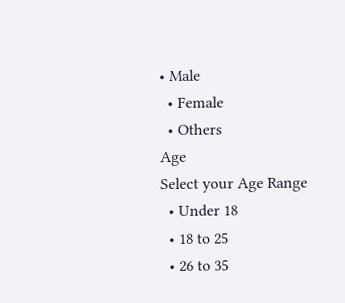• Male
  • Female
  • Others
Age
Select your Age Range
  • Under 18
  • 18 to 25
  • 26 to 35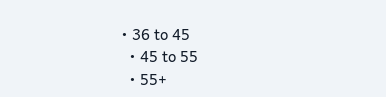• 36 to 45
  • 45 to 55
  • 55+